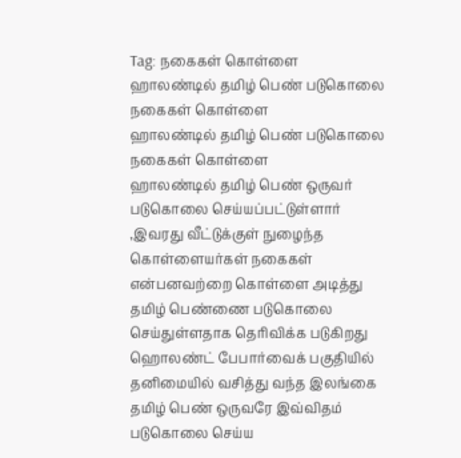Tag: நகைகள் கொள்ளை
ஹாலண்டில் தமிழ் பெண் படுகொலை நகைகள் கொள்ளை
ஹாலண்டில் தமிழ் பெண் படுகொலை நகைகள் கொள்ளை
ஹாலண்டில் தமிழ் பெண் ஒருவர் படுகொலை செய்யப்பட்டுள்ளார் ,இவரது வீட்டுக்குள் நுழைந்த கொள்ளையர்கள் நகைகள் என்பனவற்றை கொள்ளை அடித்து தமிழ் பெண்ணை படுகொலை செய்துள்ளதாக தெரிவிக்க படுகிறது
ஹொலண்ட் பேபார்வைக் பகுதியில் தனிமையில் வசித்து வந்த இலங்கை தமிழ் பெண் ஒருவரே இவ்விதம் படுகொலை செய்ய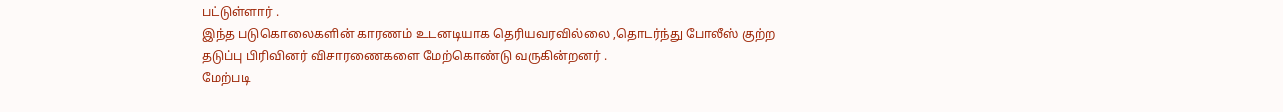பட்டுள்ளார் .
இந்த படுகொலைகளின் காரணம் உடனடியாக தெரியவரவில்லை ,தொடர்ந்து போலீஸ் குற்ற தடுப்பு பிரிவினர் விசாரணைகளை மேற்கொண்டு வருகின்றனர் .
மேற்படி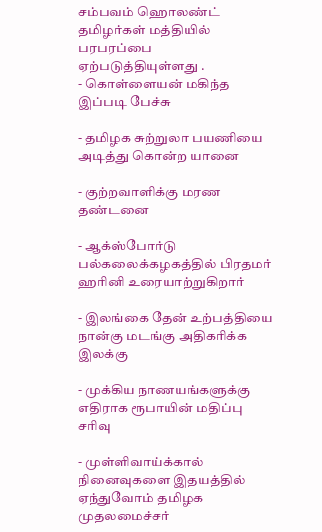சம்பவம் ஹொலண்ட் தமிழர்கள் மத்தியில் பரபரப்பை ஏற்படுத்தியுள்ளது .
- கொள்ளையன் மகிந்த இப்படி பேச்சு

- தமிழக சுற்றுலா பயணியை அடித்து கொன்ற யானை

- குற்றவாளிக்கு மரண தண்டனை

- ஆக்ஸ்போர்டு பல்கலைக்கழகத்தில் பிரதமர் ஹரினி உரையாற்றுகிறார்

- இலங்கை தேன் உற்பத்தியை நான்கு மடங்கு அதிகரிக்க இலக்கு

- முக்கிய நாணயங்களுக்கு எதிராக ரூபாயின் மதிப்பு சரிவு

- முள்ளிவாய்க்கால் நினைவுகளை இதயத்தில் ஏந்துவோம் தமிழக முதலமைச்சர்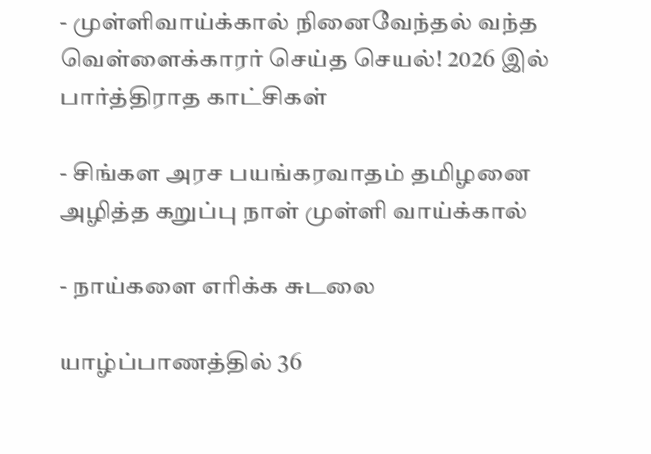- முள்ளிவாய்க்கால் நினைவேந்தல் வந்த வெள்ளைக்காரர் செய்த செயல்! 2026 இல் பார்த்திராத காட்சிகள்

- சிங்கள அரச பயங்கரவாதம் தமிழனை அழித்த கறுப்பு நாள் முள்ளி வாய்க்கால்

- நாய்களை எரிக்க சுடலை

யாழ்ப்பாணத்தில் 36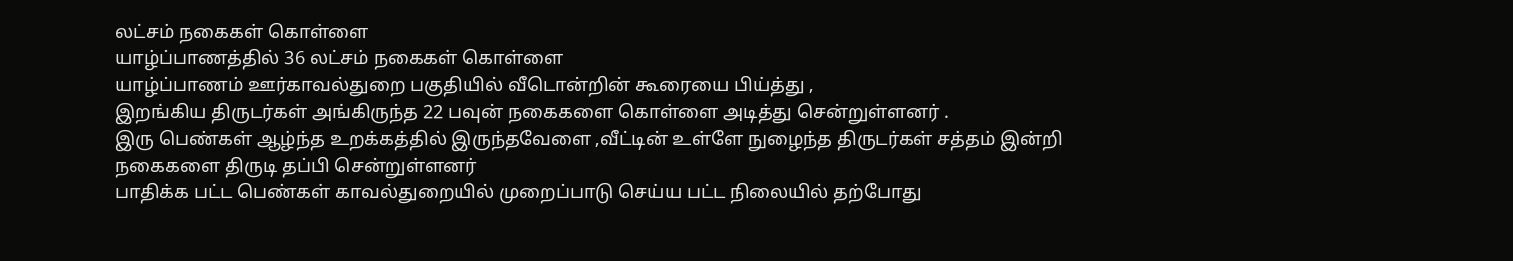லட்சம் நகைகள் கொள்ளை
யாழ்ப்பாணத்தில் 36 லட்சம் நகைகள் கொள்ளை
யாழ்ப்பாணம் ஊர்காவல்துறை பகுதியில் வீடொன்றின் கூரையை பிய்த்து ,
இறங்கிய திருடர்கள் அங்கிருந்த 22 பவுன் நகைகளை கொள்ளை அடித்து சென்றுள்ளனர் .
இரு பெண்கள் ஆழ்ந்த உறக்கத்தில் இருந்தவேளை ,வீட்டின் உள்ளே நுழைந்த திருடர்கள் சத்தம் இன்றி நகைகளை திருடி தப்பி சென்றுள்ளனர்
பாதிக்க பட்ட பெண்கள் காவல்துறையில் முறைப்பாடு செய்ய பட்ட நிலையில் தற்போது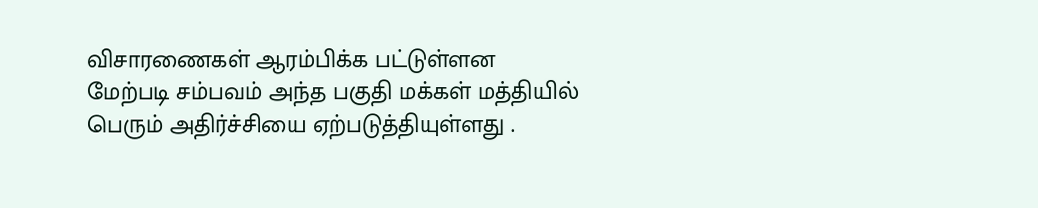விசாரணைகள் ஆரம்பிக்க பட்டுள்ளன
மேற்படி சம்பவம் அந்த பகுதி மக்கள் மத்தியில் பெரும் அதிர்ச்சியை ஏற்படுத்தியுள்ளது .